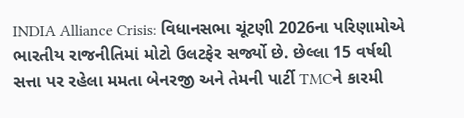INDIA Alliance Crisis: વિધાનસભા ચૂંટણી 2026ના પરિણામોએ ભારતીય રાજનીતિમાં મોટો ઉલટફેર સર્જ્યો છે. છેલ્લા 15 વર્ષથી સત્તા પર રહેલા મમતા બેનરજી અને તેમની પાર્ટી TMCને કારમી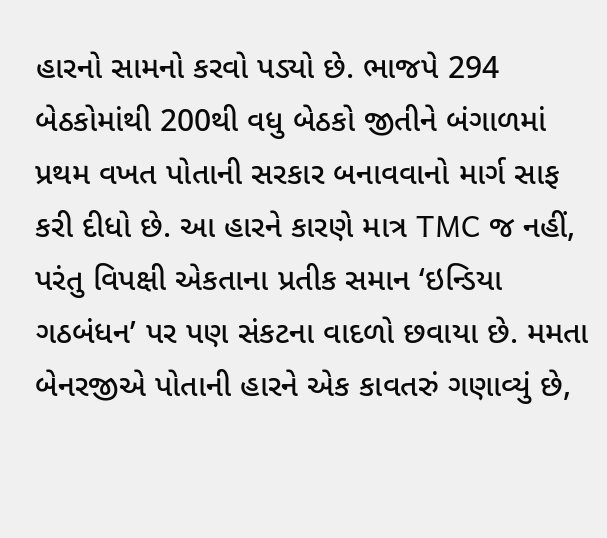હારનો સામનો કરવો પડ્યો છે. ભાજપે 294 બેઠકોમાંથી 200થી વધુ બેઠકો જીતીને બંગાળમાં પ્રથમ વખત પોતાની સરકાર બનાવવાનો માર્ગ સાફ કરી દીધો છે. આ હારને કારણે માત્ર TMC જ નહીં, પરંતુ વિપક્ષી એકતાના પ્રતીક સમાન ‘ઇન્ડિયા ગઠબંધન’ પર પણ સંકટના વાદળો છવાયા છે. મમતા બેનરજીએ પોતાની હારને એક કાવતરું ગણાવ્યું છે,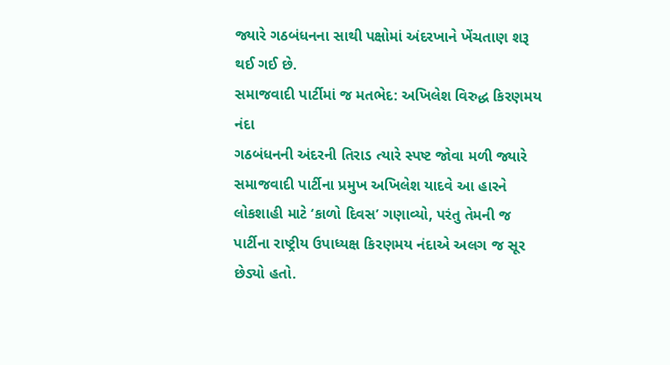જ્યારે ગઠબંધનના સાથી પક્ષોમાં અંદરખાને ખેંચતાણ શરૂ થઈ ગઈ છે.
સમાજવાદી પાર્ટીમાં જ મતભેદ: અખિલેશ વિરુદ્ધ કિરણમય નંદા
ગઠબંધનની અંદરની તિરાડ ત્યારે સ્પષ્ટ જોવા મળી જ્યારે સમાજવાદી પાર્ટીના પ્રમુખ અખિલેશ યાદવે આ હારને લોકશાહી માટે ‘કાળો દિવસ’ ગણાવ્યો, પરંતુ તેમની જ પાર્ટીના રાષ્ટ્રીય ઉપાધ્યક્ષ કિરણમય નંદાએ અલગ જ સૂર છેડ્યો હતો.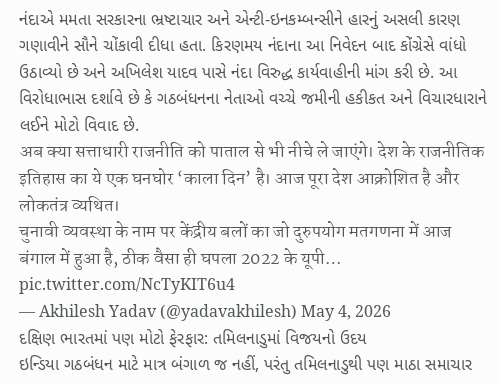નંદાએ મમતા સરકારના ભ્રષ્ટાચાર અને એન્ટી-ઇનકમ્બન્સીને હારનું અસલી કારણ ગણાવીને સૌને ચોંકાવી દીધા હતા. કિરણમય નંદાના આ નિવેદન બાદ કોંગ્રેસે વાંધો ઉઠાવ્યો છે અને અખિલેશ યાદવ પાસે નંદા વિરુદ્ધ કાર્યવાહીની માંગ કરી છે. આ વિરોધાભાસ દર્શાવે છે કે ગઠબંધનના નેતાઓ વચ્ચે જમીની હકીકત અને વિચારધારાને લઈને મોટો વિવાદ છે.
अब क्या सत्ताधारी राजनीति को पाताल से भी नीचे ले जाएंगे। देश के राजनीतिक इतिहास का ये एक घनघोर ‘काला दिन’ है। आज पूरा देश आक्रोशित है और लोकतंत्र व्यथित।
चुनावी व्यवस्था के नाम पर केंद्रीय बलों का जो दुरुपयोग मतगणना में आज बंगाल में हुआ है, ठीक वैसा ही घपला 2022 के यूपी… pic.twitter.com/NcTyKIT6u4
— Akhilesh Yadav (@yadavakhilesh) May 4, 2026
દક્ષિણ ભારતમાં પણ મોટો ફેરફાર: તમિલનાડુમાં વિજયનો ઉદય
ઇન્ડિયા ગઠબંધન માટે માત્ર બંગાળ જ નહીં, પરંતુ તમિલનાડુથી પણ માઠા સમાચાર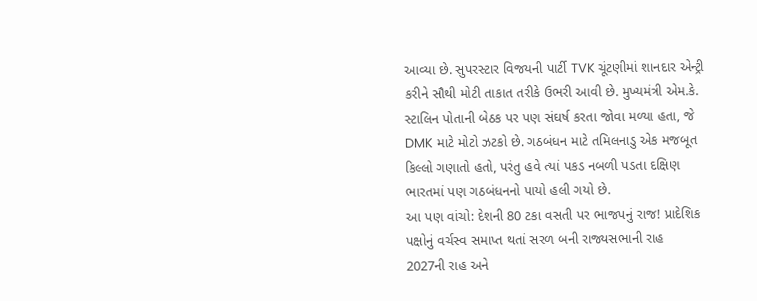આવ્યા છે. સુપરસ્ટાર વિજયની પાર્ટી TVK ચૂંટણીમાં શાનદાર એન્ટ્રી કરીને સૌથી મોટી તાકાત તરીકે ઉભરી આવી છે. મુખ્યમંત્રી એમ.કે. સ્ટાલિન પોતાની બેઠક પર પણ સંઘર્ષ કરતા જોવા મળ્યા હતા, જે DMK માટે મોટો ઝટકો છે. ગઠબંધન માટે તમિલનાડુ એક મજબૂત કિલ્લો ગણાતો હતો, પરંતુ હવે ત્યાં પકડ નબળી પડતા દક્ષિણ ભારતમાં પણ ગઠબંધનનો પાયો હલી ગયો છે.
આ પણ વાંચો: દેશની 80 ટકા વસતી પર ભાજપનું રાજ! પ્રાદેશિક પક્ષોનું વર્ચસ્વ સમાપ્ત થતાં સરળ બની રાજ્યસભાની રાહ
2027ની રાહ અને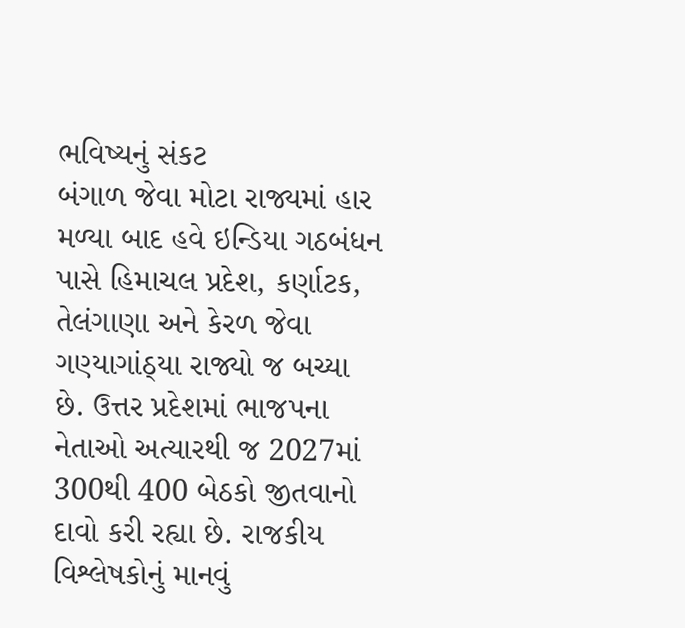ભવિષ્યનું સંકટ
બંગાળ જેવા મોટા રાજ્યમાં હાર મળ્યા બાદ હવે ઇન્ડિયા ગઠબંધન પાસે હિમાચલ પ્રદેશ, કર્ણાટક, તેલંગાણા અને કેરળ જેવા ગણ્યાગાંઠ્યા રાજ્યો જ બચ્યા છે. ઉત્તર પ્રદેશમાં ભાજપના નેતાઓ અત્યારથી જ 2027માં 300થી 400 બેઠકો જીતવાનો દાવો કરી રહ્યા છે. રાજકીય વિશ્લેષકોનું માનવું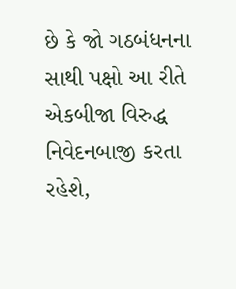છે કે જો ગઠબંધનના સાથી પક્ષો આ રીતે એકબીજા વિરુદ્ધ નિવેદનબાજી કરતા રહેશે,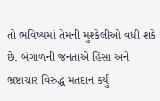તો ભવિષ્યમાં તેમની મુશ્કેલીઓ વધી શકે છે. બંગાળની જનતાએ હિંસા અને ભ્રષ્ટાચાર વિરુદ્ધ મતદાન કર્યું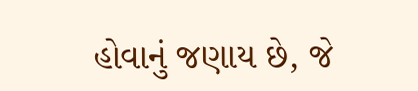હોવાનું જણાય છે, જે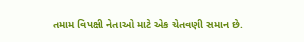તમામ વિપક્ષી નેતાઓ માટે એક ચેતવણી સમાન છે.